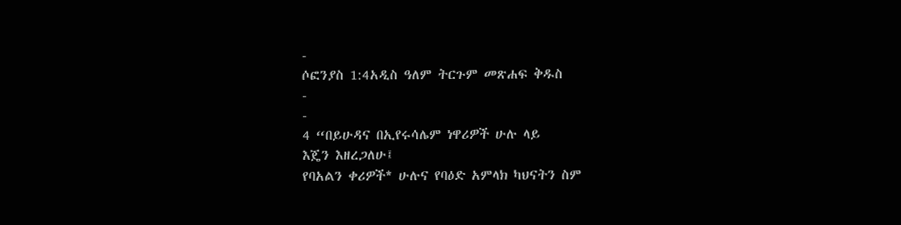-
ሶፎንያስ 1:4አዲስ ዓለም ትርጉም መጽሐፍ ቅዱስ
-
-
4 “በይሁዳና በኢየሩሳሌም ነዋሪዎች ሁሉ ላይ
እጄን እዘረጋለሁ፤
የባአልን ቀሪዎች* ሁሉና የባዕድ አምላክ ካህናትን ስም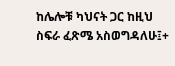ከሌሎቹ ካህናት ጋር ከዚህ ስፍራ ፈጽሜ አስወግዳለሁ፤+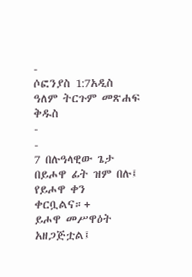-
ሶፎንያስ 1:7አዲስ ዓለም ትርጉም መጽሐፍ ቅዱስ
-
-
7 በሉዓላዊው ጌታ በይሖዋ ፊት ዝም በሉ፤ የይሖዋ ቀን ቀርቧልና።+
ይሖዋ መሥዋዕት አዘጋጅቷል፤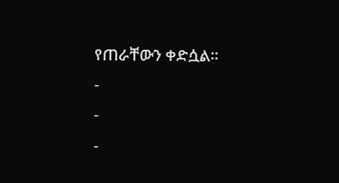የጠራቸውን ቀድሷል።
-
-
-